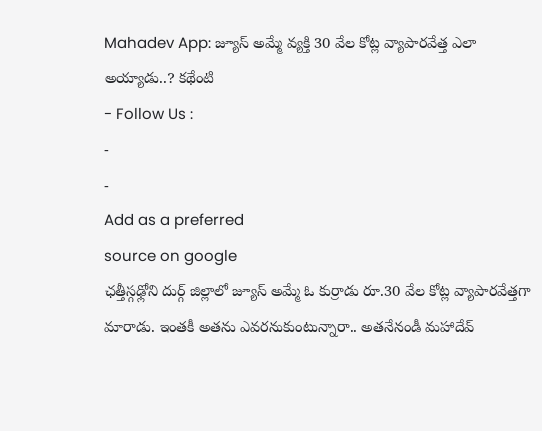Mahadev App: జ్యూస్ అమ్మే వ్యక్తి 30 వేల కోట్ల వ్యాపారవేత్త ఎలా అయ్యాడు..? కథేంటి
- Follow Us :
-
-
Add as a preferred
source on google
ఛత్తీస్గఢ్లోని దుర్గ్ జిల్లాలో జ్యూస్ అమ్మే ఓ కుర్రాడు రూ.30 వేల కోట్ల వ్యాపారవేత్తగా మారాడు. ఇంతకీ అతను ఎవరనుకుంటున్నారా.. అతనేనండీ మహాదేవ్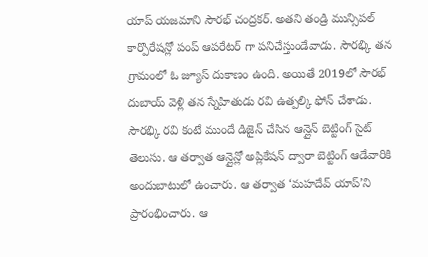యాప్ యజమాని సౌరభ్ చంద్రకర్. అతని తండ్రి మున్సిపల్ కార్పొరేషన్లో పంప్ ఆపరేటర్ గా పనిచేస్తుండేవాడు. సౌరభ్కి తన గ్రామంలో ఓ జ్యూస్ దుకాణం ఉంది. అయితే 2019లో సౌరభ్ దుబాయ్ వెళ్లి తన స్నేహితుడు రవి ఉత్పల్కి ఫోన్ చేశాడు. సౌరభ్కి రవి కంటే ముందే డిజైన్ చేసిన ఆన్లైన్ బెట్టింగ్ సైట్ తెలుసు. ఆ తర్వాత ఆన్లైన్లో అప్లికేషన్ ద్వారా బెట్టింగ్ ఆడేవారికి అందుబాటులో ఉంచారు. ఆ తర్వాత ‘మహదేవ్ యాప్’ని ప్రారంభించారు. ఆ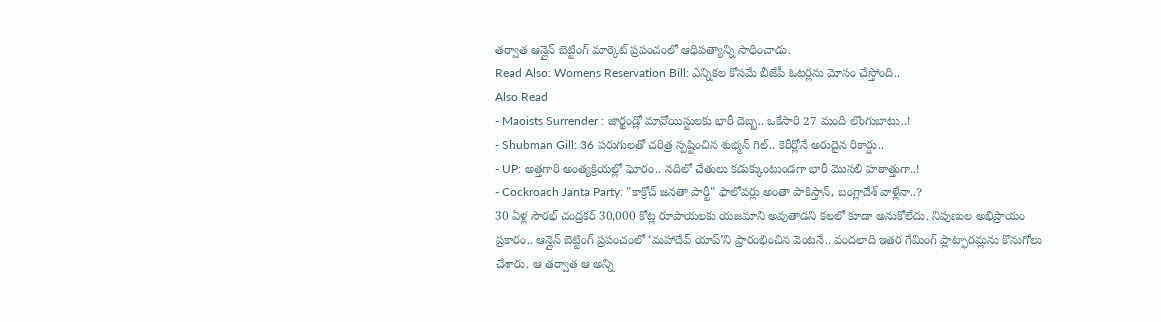తర్వాత ఆన్లైన్ బెట్టింగ్ మార్కెట్ ప్రపంచంలో ఆధిపత్యాన్ని సాధించాడు.
Read Also: Womens Reservation Bill: ఎన్నికల కోసమే బీజేపీ ఓటర్లను మోసం చేస్తోంది..
Also Read
- Maoists Surrender : జార్ఖండ్లో మావోయిస్టులకు భారీ దెబ్బ.. ఒకేసారి 27 మంది లొంగుబాటు..!
- Shubman Gill: 36 పరుగులతో చరిత్ర స్పష్టించిన శుభ్మన్ గిల్.. కెరీర్లోనే అరుదైన రికార్డు..
- UP: అత్తగారి అంత్యక్రియల్లో ఘోరం.. నదిలో చేతులు కడుక్కుంటుండగా భారీ మొసలి హఠాత్తుగా..!
- Cockroach Janta Party: "కాక్రోచ్ జనతా పార్టీ" ఫాలోవర్లు అంతా పాకిస్తాన్, బంగ్లాదేశ్ వాళ్లేనా..?
30 ఏళ్ల సౌరభ్ చంద్రకర్ 30,000 కోట్ల రూపాయలకు యజమాని అవుతాడని కలలో కూడా అనుకోలేదు. నిపుణుల అభిప్రాయం ప్రకారం.. ఆన్లైన్ బెట్టింగ్ ప్రపంచంలో ‘మహాదేవ్ యాప్’ని ప్రారంభించిన వెంటనే.. వందలాది ఇతర గేమింగ్ ప్లాట్ఫారమ్లను కొనుగోలు చేశారు. ఆ తర్వాత ఆ అన్ని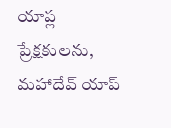యాప్ల ప్రేక్షకులను, మహాదేవ్ యాప్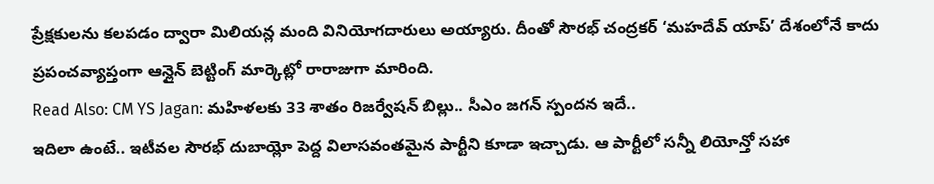ప్రేక్షకులను కలపడం ద్వారా మిలియన్ల మంది వినియోగదారులు అయ్యారు. దీంతో సౌరభ్ చంద్రకర్ ‘మహదేవ్ యాప్’ దేశంలోనే కాదు ప్రపంచవ్యాప్తంగా ఆన్లైన్ బెట్టింగ్ మార్కెట్లో రారాజుగా మారింది.
Read Also: CM YS Jagan: మహిళలకు 33 శాతం రిజర్వేషన్ బిల్లు.. సీఎం జగన్ స్పందన ఇదే..
ఇదిలా ఉంటే.. ఇటీవల సౌరభ్ దుబాయ్లో పెద్ద విలాసవంతమైన పార్టీని కూడా ఇచ్చాడు. ఆ పార్టీలో సన్నీ లియోన్తో సహా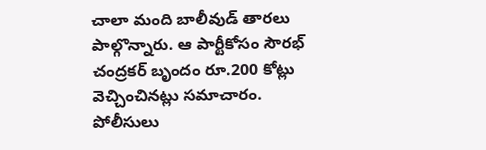చాలా మంది బాలీవుడ్ తారలు పాల్గొన్నారు. ఆ పార్టీకోసం సౌరభ్ చంద్రకర్ బృందం రూ.200 కోట్లు వెచ్చించినట్లు సమాచారం. పోలీసులు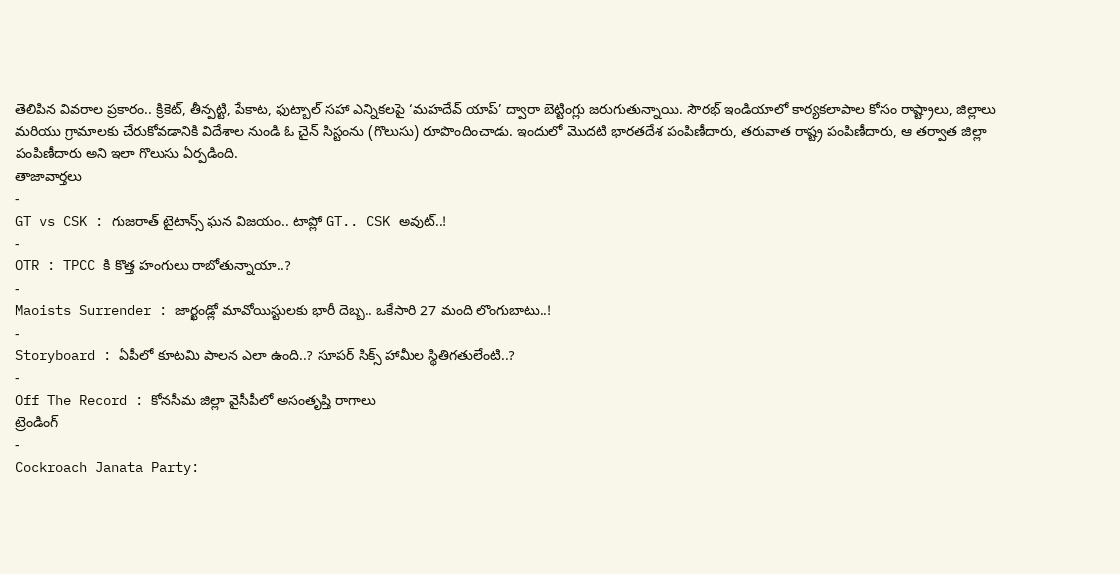తెలిపిన వివరాల ప్రకారం.. క్రికెట్, తీన్పట్టి, పేకాట, ఫుట్బాల్ సహా ఎన్నికలపై ‘మహదేవ్ యాప్’ ద్వారా బెట్టింగ్లు జరుగుతున్నాయి. సౌరభ్ ఇండియాలో కార్యకలాపాల కోసం రాష్ట్రాలు, జిల్లాలు మరియు గ్రామాలకు చేరుకోవడానికి విదేశాల నుండి ఓ చైన్ సిస్టంను (గొలుసు) రూపొందించాడు. ఇందులో మొదటి భారతదేశ పంపిణీదారు, తరువాత రాష్ట్ర పంపిణీదారు, ఆ తర్వాత జిల్లా పంపిణీదారు అని ఇలా గొలుసు ఏర్పడింది.
తాజావార్తలు
-
GT vs CSK : గుజరాత్ టైటాన్స్ ఘన విజయం.. టాప్లో GT.. CSK అవుట్..!
-
OTR : TPCC కి కొత్త హంగులు రాబోతున్నాయా..?
-
Maoists Surrender : జార్ఖండ్లో మావోయిస్టులకు భారీ దెబ్బ.. ఒకేసారి 27 మంది లొంగుబాటు..!
-
Storyboard : ఏపీలో కూటమి పాలన ఎలా ఉంది..? సూపర్ సిక్స్ హామీల స్థితిగతులేంటి..?
-
Off The Record : కోనసీమ జిల్లా వైసీపీలో అసంతృప్తి రాగాలు
ట్రెండింగ్
-
Cockroach Janata Party: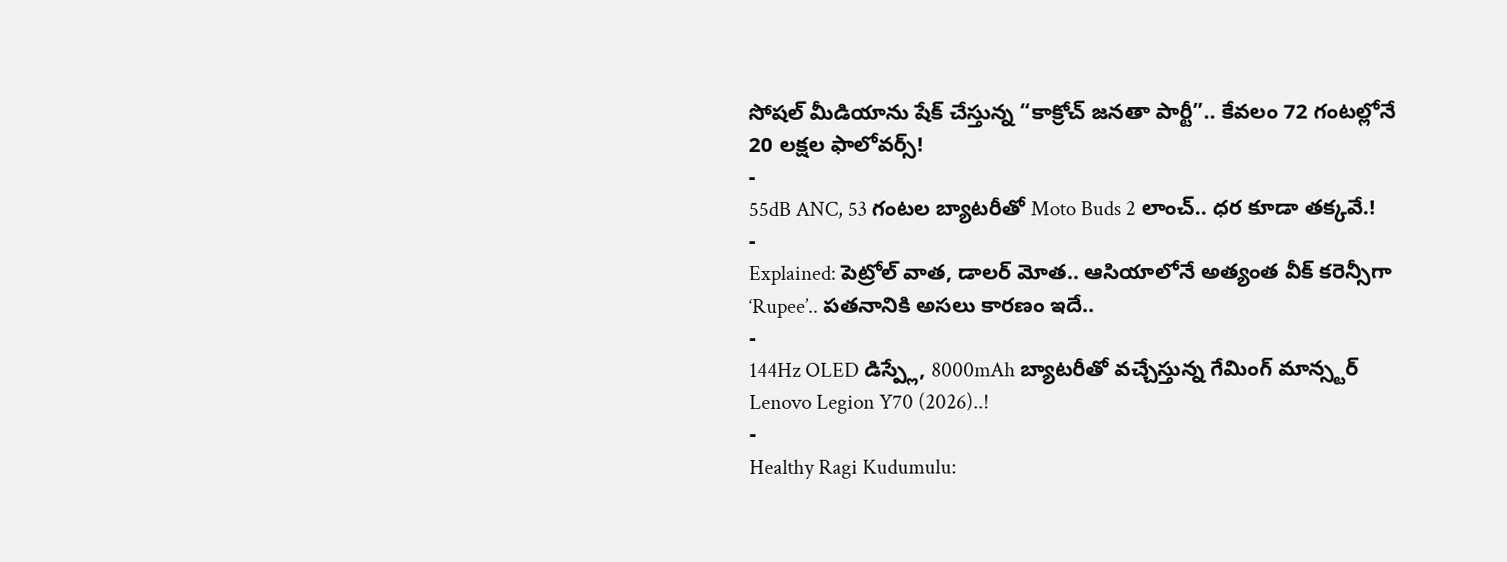సోషల్ మీడియాను షేక్ చేస్తున్న “కాక్రోచ్ జనతా పార్టీ”.. కేవలం 72 గంటల్లోనే 20 లక్షల ఫాలోవర్స్!
-
55dB ANC, 53 గంటల బ్యాటరీతో Moto Buds 2 లాంచ్.. ధర కూడా తక్కవే.!
-
Explained: పెట్రోల్ వాత, డాలర్ మోత.. ఆసియాలోనే అత్యంత వీక్ కరెన్సీగా ‘Rupee’.. పతనానికి అసలు కారణం ఇదే..
-
144Hz OLED డిస్ప్లే, 8000mAh బ్యాటరీతో వచ్చేస్తున్న గేమింగ్ మాన్స్టర్ Lenovo Legion Y70 (2026)..!
-
Healthy Ragi Kudumulu: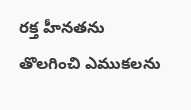రక్త హీనతను తొలగించి ఎముకలను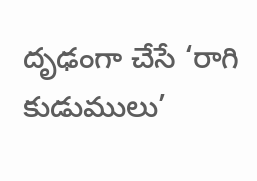దృఢంగా చేసే ‘రాగి కుడుములు’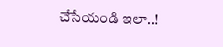చేసేయండి ఇలా..!